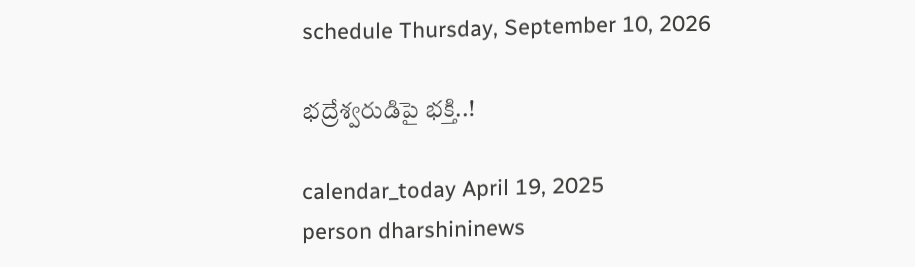schedule Thursday, September 10, 2026

భద్రేశ్వరుడిపై భక్తి..!

calendar_today April 19, 2025
person dharshininews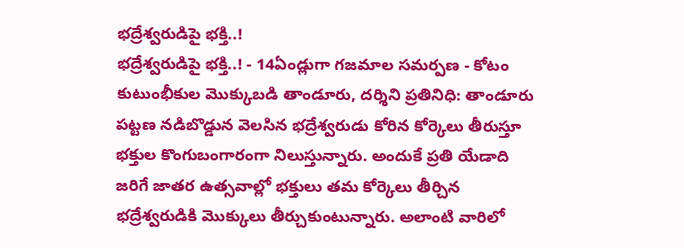భద్రేశ్వరుడిపై భక్తి..!
భద్రేశ్వరుడిపై భక్తి..! - 14ఏండ్లుగా గజమాల సమర్పణ - కోటం కుటుంభీకుల మొక్కుబడి తాండూరు, దర్శిని ప్రతినిధి: తాండూరు పట్టణ నడిబొడ్డున వెలసిన భద్రేశ్వరుడు కోరిన కోర్కెలు తీరుస్తూ భక్తుల కొంగుబంగారంగా నిలుస్తున్నారు. అందుకే ప్రతి యేడాది జరిగే జాతర ఉత్సవాల్లో భక్తులు తమ కోర్కెలు తీర్చిన భద్రేశ్వరుడికి మొక్కులు తీర్చుకుంటున్నారు. అలాంటి వారిలో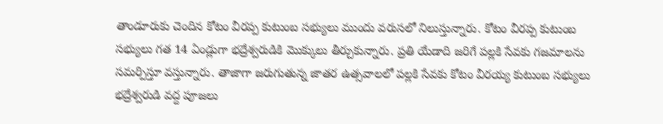తాండూరుకు చెందిన కోటం వీరప్ప కుటుంబ సభ్యులు ముందు వరుసలో నిలుస్తున్నారు. కోటం వీరప్ప కుటుంబ సభ్యులు గత 14 ఏండ్లుగా భద్రేశ్వరుడికి మొక్కులు తీర్చుకున్నారు. ప్రతి యేడాది జరిగే పల్లకి సేవకు గజమాలను సమర్పిస్తూ వస్తున్నారు. తాజాగా జరుగుతున్న జాతర ఉత్సవాలలో పల్లకి సేవకు కోటం వీరయ్య కుటుంబ సభ్యులు భద్రేశ్వరుడి వద్ద పూజలు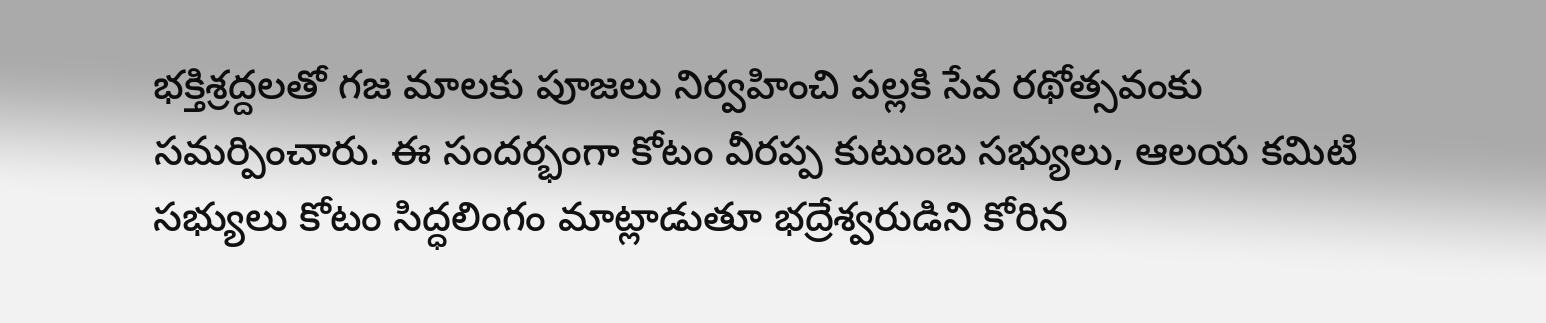భక్తిశ్రద్దలతో గజ మాలకు పూజలు నిర్వహించి పల్లకి సేవ రథోత్సవంకు సమర్పించారు. ఈ సందర్భంగా కోటం వీరప్ప కుటుంబ సభ్యులు, ఆలయ కమిటి సభ్యులు కోటం సిద్ధలింగం మాట్లాడుతూ భద్రేశ్వరుడిని కోరిన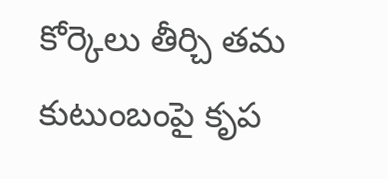కోర్కెలు తీర్చి తమ కుటుంబంపై కృప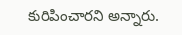కురిపించారని అన్నారు.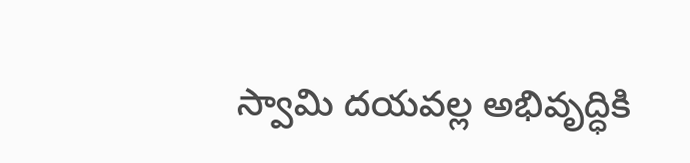స్వామి దయవల్ల అభివృద్ధికి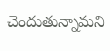చెందుతున్నామని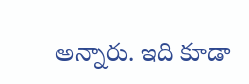అన్నారు. ఇది కూడా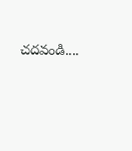చదవండి....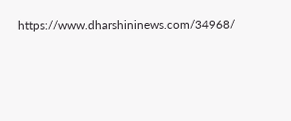https://www.dharshininews.com/34968/